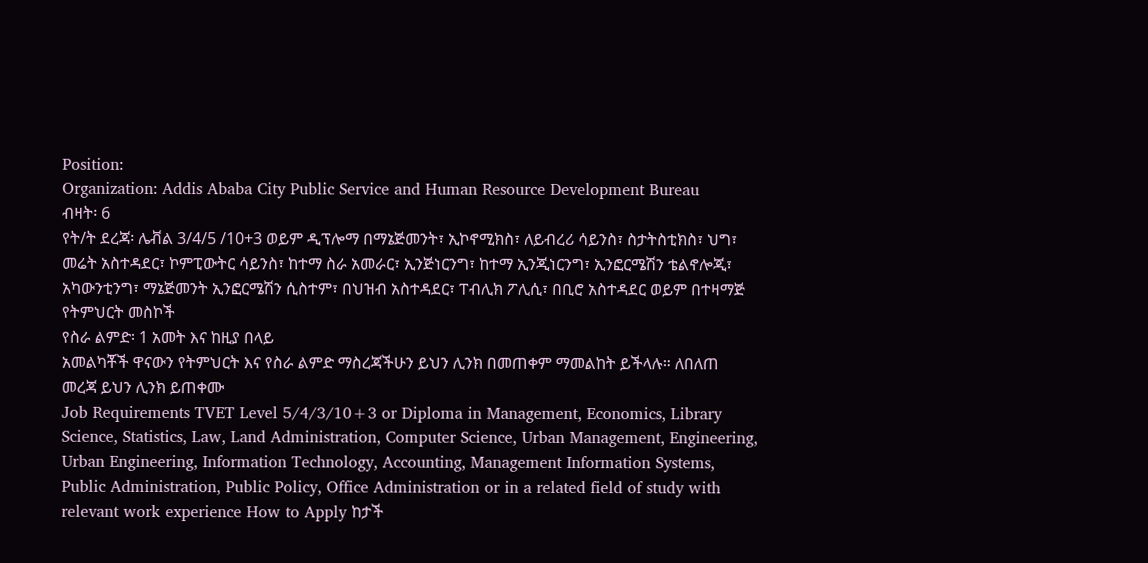Position:
Organization: Addis Ababa City Public Service and Human Resource Development Bureau
ብዛት፡ 6
የት/ት ደረጃ፡ ሌቭል 3/4/5 /10+3 ወይም ዲፕሎማ በማኔጅመንት፣ ኢኮኖሚክስ፣ ለይብረሪ ሳይንስ፣ ስታትስቲክስ፣ ህግ፣ መሬት አስተዳደር፣ ኮምፒውትር ሳይንስ፣ ከተማ ስራ አመራር፣ ኢንጅነርንግ፣ ከተማ ኢንጂነርንግ፣ ኢንፎርሜሽን ቴልኖሎጂ፣ አካውንቲንግ፣ ማኔጅመንት ኢንፎርሜሽን ሲስተም፣ በህዝብ አስተዳደር፣ ፐብሊክ ፖሊሲ፣ በቢሮ አስተዳደር ወይም በተዛማጅ የትምህርት መስኮች
የስራ ልምድ፡ 1 አመት እና ከዚያ በላይ
አመልካቾች ዋናውን የትምህርት እና የስራ ልምድ ማስረጃችሁን ይህን ሊንክ በመጠቀም ማመልከት ይችላሉ። ለበለጠ መረጃ ይህን ሊንክ ይጠቀሙ
Job Requirements TVET Level 5/4/3/10+3 or Diploma in Management, Economics, Library Science, Statistics, Law, Land Administration, Computer Science, Urban Management, Engineering, Urban Engineering, Information Technology, Accounting, Management Information Systems, Public Administration, Public Policy, Office Administration or in a related field of study with relevant work experience How to Apply ከታች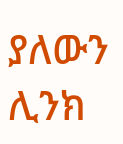ያለውን ሊንክ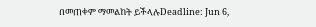በመጠቀም ማመልከት ይችላሉDeadline: Jun 6,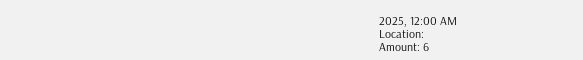2025, 12:00 AM
Location:
Amount: 6